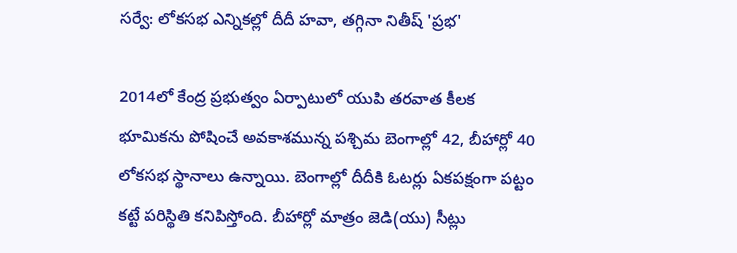సర్వే: లోకసభ ఎన్నికల్లో దీదీ హవా, తగ్గినా నితీష్ 'ప్రభ'

2014లో కేంద్ర ప్రభుత్వం ఏర్పాటులో యుపి తరవాత కీలక భూమికను పోషించే అవకాశమున్న పశ్చిమ బెంగాల్లో 42, బీహార్లో 40 లోకసభ స్థానాలు ఉన్నాయి. బెంగాల్లో దీదీకి ఓటర్లు ఏకపక్షంగా పట్టం కట్టే పరిస్థితి కనిపిస్తోంది. బీహార్లో మాత్రం జెడి(యు) సీట్లు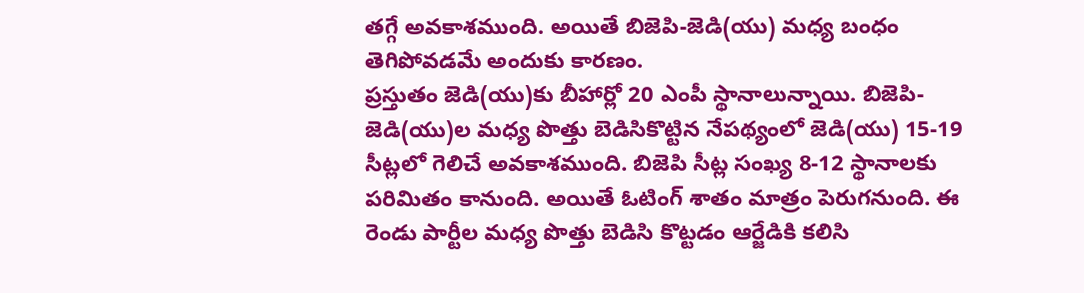తగ్గే అవకాశముంది. అయితే బిజెపి-జెడి(యు) మధ్య బంధం తెగిపోవడమే అందుకు కారణం.
ప్రస్తుతం జెడి(యు)కు బీహార్లో 20 ఎంపీ స్థానాలున్నాయి. బిజెపి-జెడి(యు)ల మధ్య పొత్తు బెడిసికొట్టిన నేపథ్యంలో జెడి(యు) 15-19 సీట్లలో గెలిచే అవకాశముంది. బిజెపి సీట్ల సంఖ్య 8-12 స్థానాలకు పరిమితం కానుంది. అయితే ఓటింగ్ శాతం మాత్రం పెరుగనుంది. ఈ రెండు పార్టీల మధ్య పొత్తు బెడిసి కొట్టడం ఆర్జేడికి కలిసి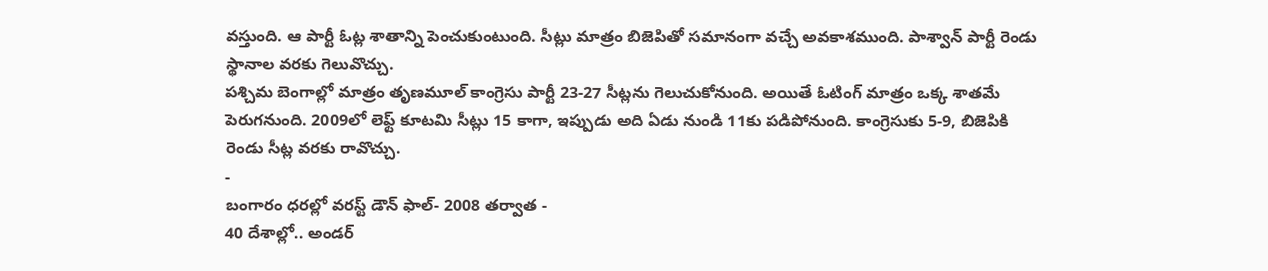వస్తుంది. ఆ పార్టీ ఓట్ల శాతాన్ని పెంచుకుంటుంది. సీట్లు మాత్రం బిజెపితో సమానంగా వచ్చే అవకాశముంది. పాశ్వాన్ పార్టీ రెండు స్థానాల వరకు గెలువొచ్చు.
పశ్చిమ బెంగాల్లో మాత్రం తృణమూల్ కాంగ్రెసు పార్టీ 23-27 సీట్లను గెలుచుకోనుంది. అయితే ఓటింగ్ మాత్రం ఒక్క శాతమే పెరుగనుంది. 2009లో లెఫ్ట్ కూటమి సీట్లు 15 కాగా, ఇప్పుడు అది ఏడు నుండి 11కు పడిపోనుంది. కాంగ్రెసుకు 5-9, బిజెపికి రెండు సీట్ల వరకు రావొచ్చు.
-
బంగారం ధరల్లో వరస్ట్ డౌన్ ఫాల్- 2008 తర్వాత -
40 దేశాల్లో.. అండర్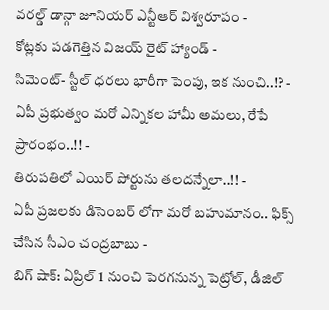వరల్డ్ డాన్గా జూనియర్ ఎన్టీఆర్ విశ్వరూపం -
కోట్లకు పడగెత్తిన విజయ్ రైట్ హ్యాండ్ -
సిమెంట్- స్టీల్ ధరలు భారీగా పెంపు, ఇక నుంచి..!? -
ఏపీ ప్రభుత్వం మరో ఎన్నికల హామీ అమలు, రేపే ప్రారంభం..!! -
తిరుపతిలో ఎయిర్ పోర్టును తలదన్నేలా..!! -
ఏపీ ప్రజలకు డిసెంబర్ లోగా మరో బహుమానం.. ఫిక్స్ చేసిన సీఎం చంద్రబాబు -
బిగ్ షాక్: ఏప్రిల్ 1 నుంచి పెరగనున్న పెట్రోల్, డీజిల్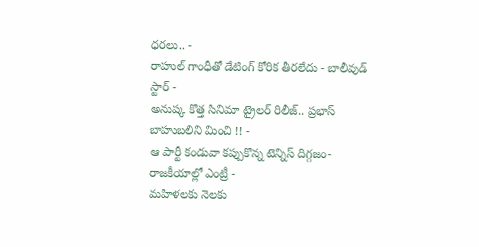ధరలు.. -
రాహుల్ గాంధీతో డేటింగ్ కోరిక తీరలేదు - బాలీవుడ్ స్టార్ -
అనుష్క కొత్త సినిమా ట్రైలర్ రిలీజ్.. ప్రభాస్ బాహుబలిని మించి !! -
ఆ పార్టీ కండువా కప్పుకొన్న టెన్నిస్ దిగ్గజం- రాజకీయాల్లో ఎంట్రీ -
మహిళలకు నెలకు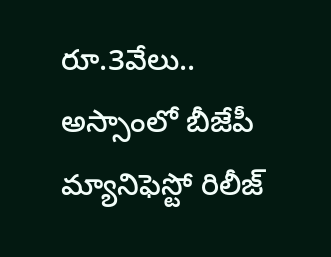రూ.3వేలు.. అస్సాంలో బీజేపీ మ్యానిఫెస్టో రిలీజ్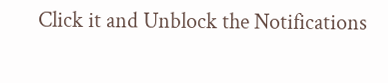Click it and Unblock the Notifications